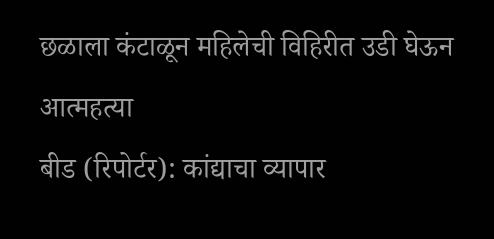छळाला कंटाळून महिलेची विहिरीत उडी घेऊन आत्महत्या
बीड (रिपोर्टर): कांद्याचा व्यापार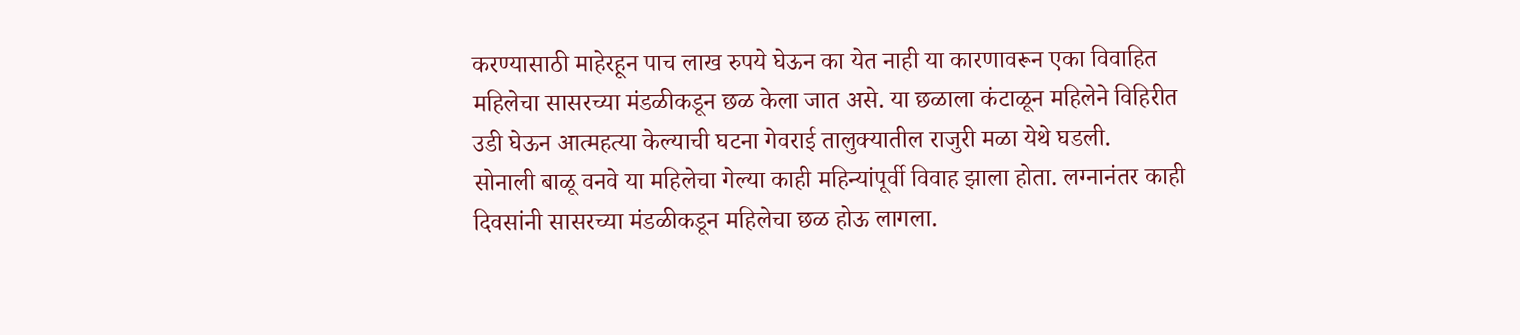करण्यासाठी माहेरहून पाच लाख रुपये घेऊन का येत नाही या कारणावरून एका विवाहित महिलेचा सासरच्या मंडळीकडून छळ केला जात असे. या छळाला कंटाळून महिलेने विहिरीत उडी घेऊन आत्महत्या केल्याची घटना गेवराई तालुक्यातील राजुरी मळा येथे घडली.
सोनाली बाळू वनवे या महिलेचा गेल्या काही महिन्यांपूर्वी विवाह झाला होता. लग्नानंतर काही दिवसांनी सासरच्या मंडळीकडून महिलेचा छळ होऊ लागला.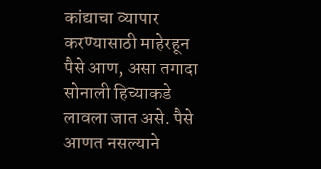कांद्याचा व्यापार करण्यासाठी माहेरहून पैसे आण, असा तगादा सोनाली हिच्याकडे लावला जात असे. पैसे आणत नसल्याने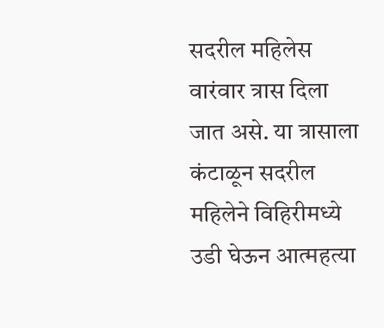सदरील महिलेस वारंवार त्रास दिला जात असे. या त्रासाला कंटाळून सदरील महिलेने विहिरीमध्ये उडी घेऊन आत्महत्या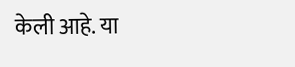केली आहे. या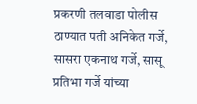प्रकरणी तलवाडा पोलीस ठाण्यात पती अनिकेत गर्जे, सासरा एकनाथ गर्जे, सासू प्रतिभा गर्जे यांच्या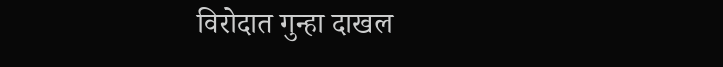विरोदात गुन्हा दाखल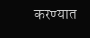करण्यात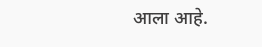आला आहे.